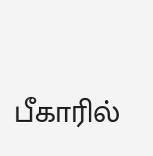பீகாரில்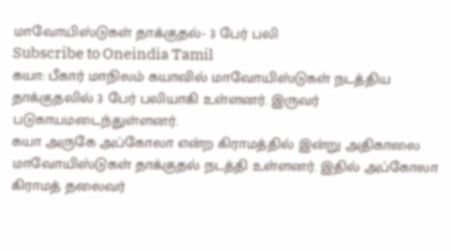மாவோயிஸ்டுகள் தாக்குதல்- 3 பேர் பலி
Subscribe to Oneindia Tamil
கயா: பீகார் மாநிலம் கயாவில் மாவோயிஸ்டுகள் நடத்திய தாக்குதலில் 3 பேர் பலியாகி உள்ளனர். இருவர் படுகாயமடைந்துள்ளனர்.
கயா அருகே அப்கோலா என்ற கிராமத்தில் இன்று அதிகாலை மாவோயிஸ்டுகள் தாக்குதல் நடத்தி உள்ளனர். இதில் அப்கோலா கிராமத் தலைவர்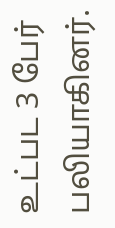உட்பட 3 பேர் பலியாகினர்.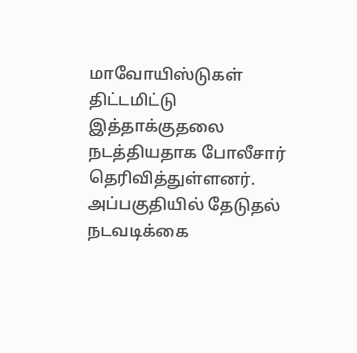மாவோயிஸ்டுகள் திட்டமிட்டு இத்தாக்குதலை நடத்தியதாக போலீசார் தெரிவித்துள்ளனர். அப்பகுதியில் தேடுதல் நடவடிக்கை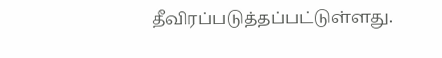தீவிரப்படுத்தப்பட்டுள்ளது.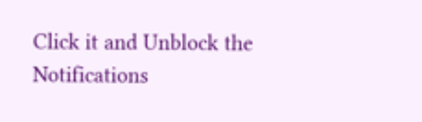Click it and Unblock the Notifications